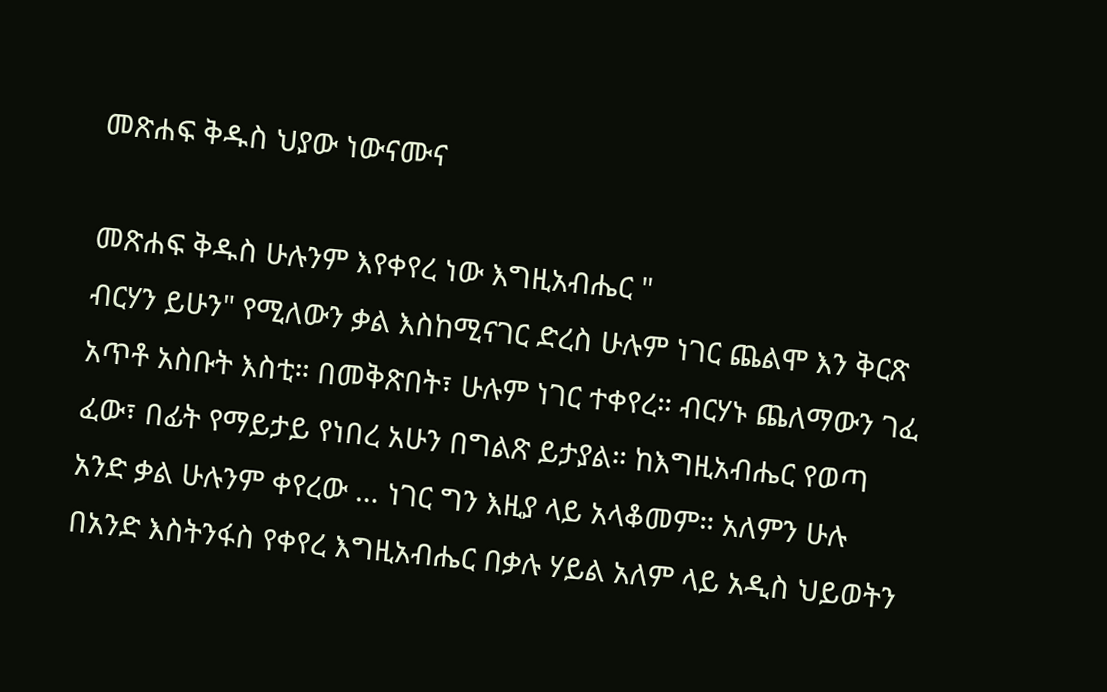መጽሐፍ ቅዱስ ህያው ነውናሙና

መጽሐፍ ቅዱስ ሁሉንም እየቀየረ ነው እግዚአብሔር "
ብርሃን ይሁን" የሚለውን ቃል እስከሚናገር ድረስ ሁሉም ነገር ጨልሞ እን ቅርጽ አጥቶ አስቡት እስቲ። በመቅጽበት፣ ሁሉም ነገር ተቀየረ። ብርሃኑ ጨለማውን ገፈ
ፈው፣ በፊት የማይታይ የነበረ አሁን በግልጽ ይታያል። ከእግዚአብሔር የወጣ አንድ ቃል ሁሉንም ቀየረው … ነገር ግን እዚያ ላይ አላቆመም። አለምን ሁሉ በአንድ እስትንፋስ የቀየረ እግዚአብሔር በቃሉ ሃይል አለም ላይ አዲስ ህይወትን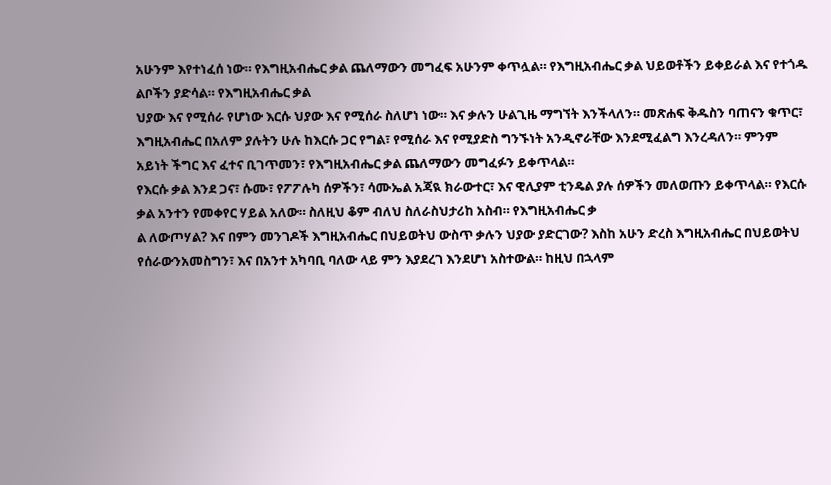አሁንም እየተነፈሰ ነው። የእግዚአብሔር ቃል ጨለማውን መግፈፍ አሁንም ቀጥሏል። የእግዚአብሔር ቃል ህይወቶችን ይቀይራል እና የተጎዱ ልቦችን ያድሳል። የእግዚአብሔር ቃል
ህያው እና የሚሰራ የሆነው እርሱ ህያው እና የሚሰራ ስለሆነ ነው። እና ቃሉን ሁልጊዜ ማግኘት እንችላለን። መጽሐፍ ቅዱስን ባጠናን ቁጥር፣ እግዚአብሔር በአለም ያሉትን ሁሉ ከእርሱ ጋር የግል፣ የሚሰራ እና የሚያድስ ግንኙነት አንዲኖራቸው እንደሚፈልግ እንረዳለን። ምንም አይነት ችግር እና ፈተና ቢገጥመን፣ የእግዚአብሔር ቃል ጨለማውን መግፈፉን ይቀጥላል።
የእርሱ ቃል እንደ ጋና፣ ሱሙ፣ የፖፖሉካ ሰዎችን፣ ሳሙኤል አጃዪ ክራውተር፣ እና ዊሊያም ቲንዴል ያሉ ሰዎችን መለወጡን ይቀጥላል። የእርሱ ቃል አንተን የመቀየር ሃይል አለው። ስለዚህ ቆም ብለህ ስለራስህታሪከ አስብ። የእግዚአብሔር ቃ
ል ለውጦሃል? እና በምን መንገዶች እግዚአብሔር በህይወትህ ውስጥ ቃሉን ህያው ያድርገው? እስከ አሁን ድረስ እግዚአብሔር በህይወትህ የሰራውንአመስግን፣ እና በአንተ አካባቢ ባለው ላይ ምን እያደረገ እንደሆነ አስተውል። ከዚህ በኋላም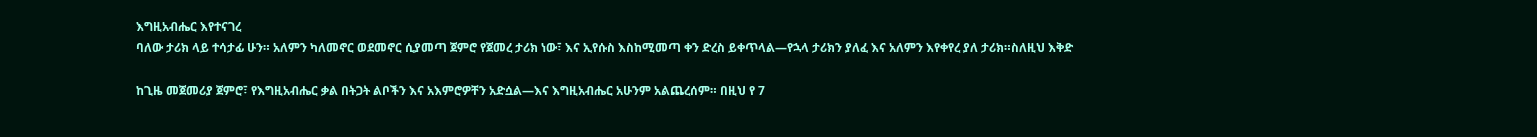እግዚአብሔር እየተናገረ
ባለው ታሪክ ላይ ተሳታፊ ሁን። አለምን ካለመኖር ወደመኖር ሲያመጣ ጀምሮ የጀመረ ታሪክ ነው፣ እና ኢየሱስ እስከሚመጣ ቀን ድረስ ይቀጥላል—የኋላ ታሪክን ያለፈ እና አለምን እየቀየረ ያለ ታሪክ።ስለዚህ እቅድ

ከጊዜ መጀመሪያ ጀምሮ፣ የእግዚአብሔር ቃል በትጋት ልቦችን እና አእምሮዎቸን አድሷል—እና እግዚአብሔር አሁንም አልጨረሰም። በዚህ የ 7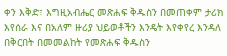ቀን እቅድ፣ እግዚአብሔር መጽሐፍ ቅዱስን በመጠቀም ታሪክ እየሰራ እና በአለም ዙሪያ ህይወቶችን እንዴት እየቀየረ እንዳለ በቅርበት በመመልከት የመጽሐፍ ቅዱስን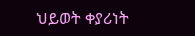ህይወት ቀያሪነት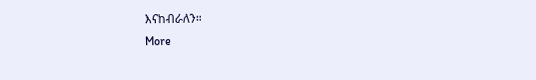እናከብራለን።
More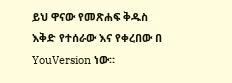ይህ ዋናው የመጽሐፍ ቅዱስ እቅድ የተሰራው እና የቀረበው በ YouVersion ነው።